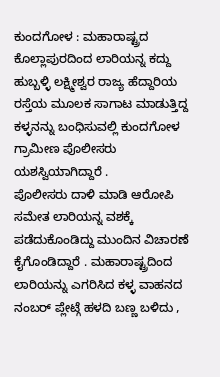ಕುಂದಗೋಳ : ಮಹಾರಾಷ್ಟ್ರದ ಕೊಲ್ಲಾಪುರದಿಂದ ಲಾರಿಯನ್ನ ಕದ್ದು ಹುಬ್ಬಳ್ಳಿ ಲಕ್ಷ್ಮೀಶ್ವರ ರಾಜ್ಯ ಹೆದ್ದಾರಿಯ ರಸ್ತೆಯ ಮೂಲಕ ಸಾಗಾಟ ಮಾಡುತ್ತಿದ್ದ ಕಳ್ಳನನ್ನು ಬಂಧಿಸುವಲ್ಲಿ ಕುಂದಗೋಳ ಗ್ರಾಮೀಣ ಪೊಲೀಸರು ಯಶಸ್ವಿಯಾಗಿದ್ದಾರೆ .
ಪೊಲೀಸರು ದಾಳಿ ಮಾಡಿ ಆರೋಪಿ ಸಮೇತ ಲಾರಿಯನ್ನ ವಶಕ್ಕೆ ಪಡೆದುಕೊಂಡಿದ್ದು ಮುಂದಿನ ವಿಚಾರಣೆ ಕೈಗೊಂಡಿದ್ದಾರೆ . ಮಹಾರಾಷ್ಟ್ರದಿಂದ ಲಾರಿಯನ್ನು ಎಗರಿಸಿದ ಕಳ್ಳ ವಾಹನದ ನಂಬರ್ ಪ್ಲೇಟ್ಗೆ ಹಳದಿ ಬಣ್ಣ ಬಳಿದು ,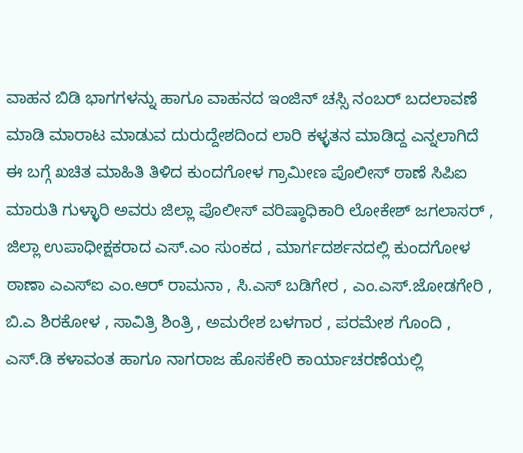ವಾಹನ ಬಿಡಿ ಭಾಗಗಳನ್ನು ಹಾಗೂ ವಾಹನದ ಇಂಜಿನ್ ಚಸ್ಸಿ ನಂಬರ್ ಬದಲಾವಣೆ ಮಾಡಿ ಮಾರಾಟ ಮಾಡುವ ದುರುದ್ದೇಶದಿಂದ ಲಾರಿ ಕಳ್ಳತನ ಮಾಡಿದ್ದ ಎನ್ನಲಾಗಿದೆ
ಈ ಬಗ್ಗೆ ಖಚಿತ ಮಾಹಿತಿ ತಿಳಿದ ಕುಂದಗೋಳ ಗ್ರಾಮೀಣ ಪೊಲೀಸ್ ಠಾಣೆ ಸಿಪಿಐ ಮಾರುತಿ ಗುಳ್ಳಾರಿ ಅವರು ಜಿಲ್ಲಾ ಪೊಲೀಸ್ ವರಿಷ್ಠಾಧಿಕಾರಿ ಲೋಕೇಶ್ ಜಗಲಾಸರ್ , ಜಿಲ್ಲಾ ಉಪಾಧೀಕ್ಷಕರಾದ ಎಸ್.ಎಂ ಸುಂಕದ , ಮಾರ್ಗದರ್ಶನದಲ್ಲಿ ಕುಂದಗೋಳ ಠಾಣಾ ಎಎಸ್ಐ ಎಂ.ಆರ್ ರಾಮನಾ , ಸಿ.ಎಸ್ ಬಡಿಗೇರ , ಎಂ.ಎಸ್.ಜೋಡಗೇರಿ , ಬಿ.ಎ ಶಿರಕೋಳ , ಸಾವಿತ್ರಿ ಶಿಂತ್ರಿ , ಅಮರೇಶ ಬಳಗಾರ , ಪರಮೇಶ ಗೊಂದಿ , ಎಸ್.ಡಿ ಕಳಾವಂತ ಹಾಗೂ ನಾಗರಾಜ ಹೊಸಕೇರಿ ಕಾರ್ಯಾಚರಣೆಯಲ್ಲಿ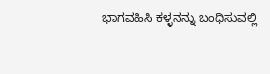ಭಾಗವಹಿಸಿ ಕಳ್ಳನನ್ನು ಬಂಧಿಸುವಲ್ಲಿ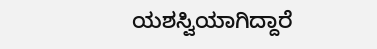ಯಶಸ್ವಿಯಾಗಿದ್ದಾರೆ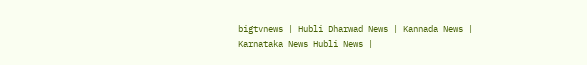bigtvnews | Hubli Dharwad News | Kannada News | Karnataka News Hubli News |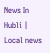News In Hubli | Local news